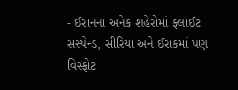- ઈરાનના અનેક શહેરોમાં ફ્લાઈટ સસ્પેન્ડ, સીરિયા અને ઈરાકમાં પણ વિસ્ફોટ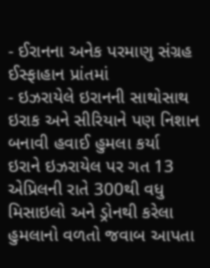- ઈરાનના અનેક પરમાણુ સંગ્રહ ઈસ્ફાહાન પ્રાંતમાં
- ઇઝરાયેલે ઇરાનની સાથોસાથ ઇરાક અને સીરિયાને પણ નિશાન બનાવી હવાઈ હુમલા કર્યા
ઇરાને ઇઝરાયેલ પર ગત 13 એપ્રિલની રાતે 300થી વધુ મિસાઇલો અને ડ્રોનથી કરેલા હુમલાનો વળતો જવાબ આપતા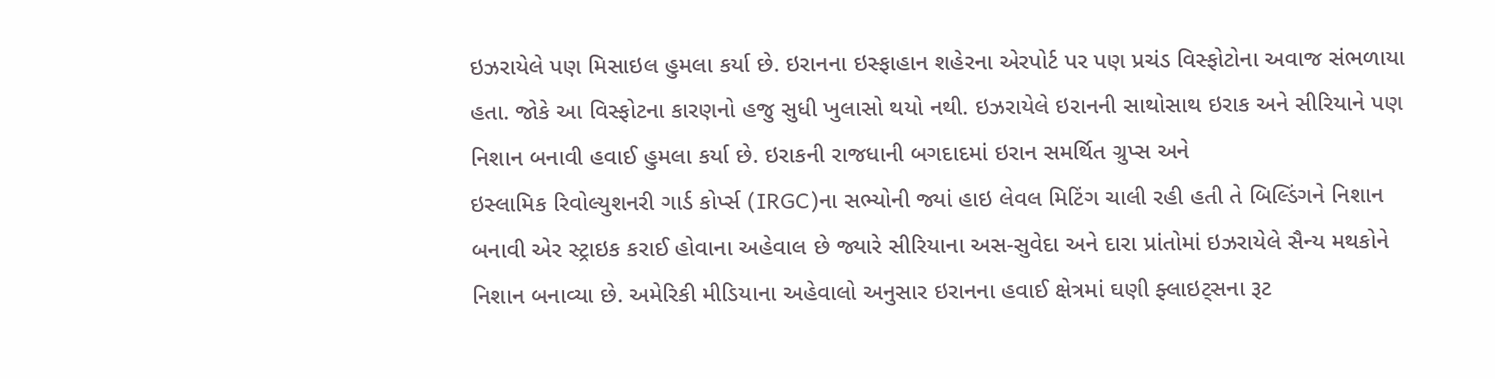ઇઝરાયેલે પણ મિસાઇલ હુમલા કર્યા છે. ઇરાનના ઇસ્ફાહાન શહેરના એરપોર્ટ પર પણ પ્રચંડ વિસ્ફોટોના અવાજ સંભળાયા હતા. જોકે આ વિસ્ફોટના કારણનો હજુ સુધી ખુલાસો થયો નથી. ઇઝરાયેલે ઇરાનની સાથોસાથ ઇરાક અને સીરિયાને પણ નિશાન બનાવી હવાઈ હુમલા કર્યા છે. ઇરાકની રાજધાની બગદાદમાં ઇરાન સમર્થિત ગ્રુપ્સ અને
ઇસ્લામિક રિવોલ્યુશનરી ગાર્ડ કોર્પ્સ (IRGC)ના સભ્યોની જ્યાં હાઇ લેવલ મિટિંગ ચાલી રહી હતી તે બિલ્ડિંગને નિશાન બનાવી એર સ્ટ્રાઇક કરાઈ હોવાના અહેવાલ છે જ્યારે સીરિયાના અસ-સુવેદા અને દારા પ્રાંતોમાં ઇઝરાયેલે સૈન્ય મથકોને નિશાન બનાવ્યા છે. અમેરિકી મીડિયાના અહેવાલો અનુસાર ઇરાનના હવાઈ ક્ષેત્રમાં ઘણી ફ્લાઇટ્સના રૂટ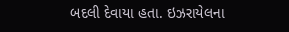બદલી દેવાયા હતા. ઇઝરાયેલના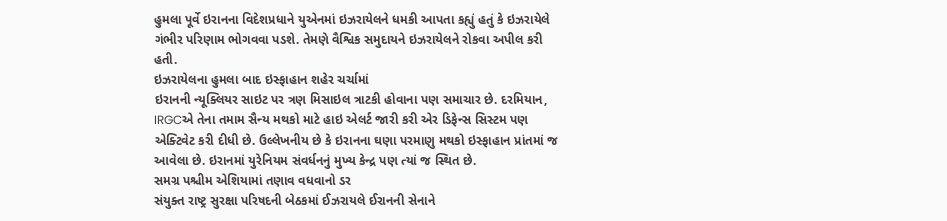હુમલા પૂર્વે ઇરાનના વિદેશપ્રધાને યુએનમાં ઇઝરાયેલને ધમકી આપતા કહ્યું હતું કે ઇઝરાયેલે ગંભીર પરિણામ ભોગવવા પડશે. તેમણે વૈશ્વિક સમુદાયને ઇઝરાયેલને રોકવા અપીલ કરી હતી.
ઇઝરાયેલના હુમલા બાદ ઇસ્ફાહાન શહેર ચર્ચામાં
ઇરાનની ન્યૂક્લિયર સાઇટ પર ત્રણ મિસાઇલ ત્રાટકી હોવાના પણ સમાચાર છે. દરમિયાન, IRGCએ તેના તમામ સૈન્ય મથકો માટે હાઇ એલર્ટ જારી કરી એર ડિફેન્સ સિસ્ટમ પણ એક્ટિવેટ કરી દીધી છે. ઉલ્લેખનીય છે કે ઇરાનના ઘણા પરમાણુ મથકો ઇસ્ફાહાન પ્રાંતમાં જ આવેલા છે. ઇરાનમાં યુરેનિયમ સંવર્ધનનું મુખ્ય કેન્દ્ર પણ ત્યાં જ સ્થિત છે.
સમગ્ર પશ્ચીમ એશિયામાં તણાવ વધવાનો ડર
સંયુક્ત રાષ્ટ્ર સુરક્ષા પરિષદની બેઠકમાં ઈઝરાયલે ઈરાનની સેનાને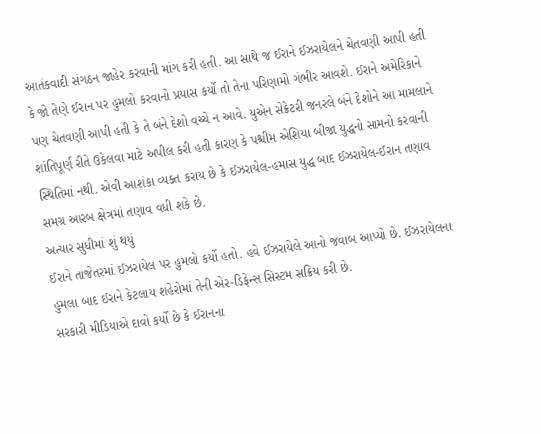આતંકવાદી સંગઠન જાહેર કરવાની માંગ કરી હતી. આ સાથે જ ઈરાને ઈઝરાયેલને ચેતવણી આપી હતી કે જો તેણે ઈરાન પર હુમલો કરવાનો પ્રયાસ કર્યો તો તેના પરિણામો ગંભીર આવશે. ઈરાને અમેરિકાને પણ ચેતવણી આપી હતી કે તે બંને દેશો વચ્ચે ન આવે. યુએન સેક્રેટરી જનરલે બંને દેશોને આ મામલાને શાંતિપૂર્ણ રીતે ઉકેલવા માટે અપીલ કરી હતી કારણ કે પશ્ચીમ એશિયા બીજા યુદ્ધનો સામનો કરવાની સ્થિતિમાં નથી. એવી આશંકા વ્યક્ત કરાય છે કે ઈઝરાયેલ-હમાસ યુદ્ધ બાદ ઈઝરાયેલ-ઈરાન તણાવ સમગ્ર આરબ ક્ષેત્રમાં તણાવ વધી શકે છે.
અત્યાર સુધીમાં શું થયું
ઈરાને તાજેતરમાં ઈઝરાયેલ પર હુમલો કર્યો હતો. હવે ઈઝરાયેલે આનો જવાબ આપ્યો છે. ઈઝરાયેલના હુમલા બાદ ઈરાને કેટલાય શહેરોમાં તેની એર-ડિફેન્સ સિસ્ટમ સક્રિય કરી છે.
સરકારી મીડિયાએ દાવો કર્યો છે કે ઈરાનના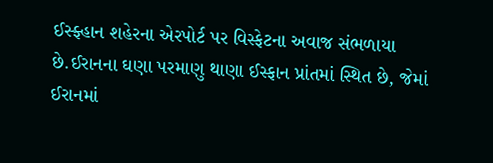ઈસ્ફ્હાન શહેરના એરપોર્ટ પર વિસ્ફેટના અવાજ સંભળાયા છે.ઈરાનના ઘણા પરમાણુ થાણા ઈસ્ફાન પ્રાંતમાં સ્થિત છે, જેમાં ઈરાનમાં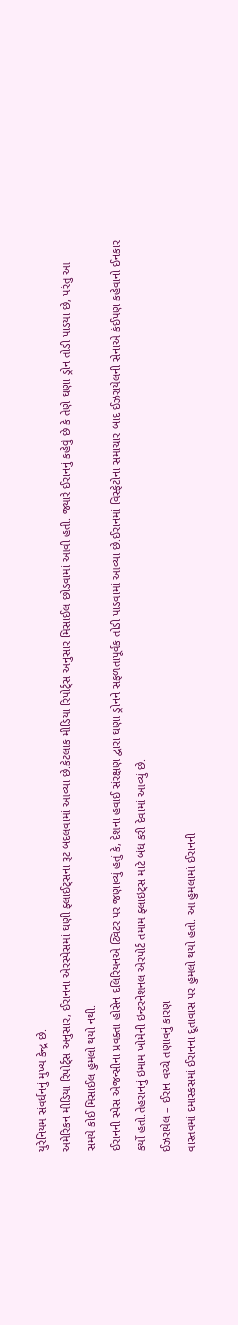યુરેનિયમ સંવર્ધનનું મુખ્ય કેન્દ્ર છે.
અમેરિકન મીડિયા રિપોર્ટ્સ અનુસાર, ઈરાનના એરસ્પેસમાં ઘણી ફ્લાઈટ્સના રૂટ બદલવામાં આવ્યા છે.કેટલાક મીડિયા રિપોર્ટ્સ અનુસાર મિસાઈલ છોડવામાં આવી હતી. જ્યારે ઈરાનનું કહેવું છે કે તેણે ઘણા ડ્રોન તોડી પાડયા છે, પરંતુ આ સમયે કોઈ મિસાઈલ હુમલો થયો નથી.
ઈરાનની સ્પેસ એજન્સીના પ્રવક્તા હોસેન દલિરિયનએ ટ્વિટર પર જણાવ્યું હતું કે, દેશના હવાઈ સંરક્ષણ દ્વારા ઘણા ડ્રોનને સફળતાપૂર્વક તોડી પાડવામાં આવ્યા છે.ઈરાનમાં વિસ્ફેટોના સમાચાર બાદ ઈઝરાયેલની સેનાએ કંઈપણ કહેવાનો ઈનકાર કર્યો હતો.તેહરાનનું ઇમામ ખોમેની ઇન્ટરનેશનલ એરપોર્ટ તમામ ફ્લાઇટ્સ માટે બંધ કરી દેવામાં આવ્યું છે.
ઈઝરાયેલ – ઈરાન વચ્ચે તણાવનું કારણ
વાસ્તવમાં દમાસ્કસમાં ઈરાનના દૂતાવાસ પર હુમલો થયો હતો. આ હુમલામાં ઈરાનની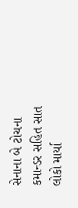સેનાના બે ટોચના કમાન્ડર સહિત સાત લોકો માર્યા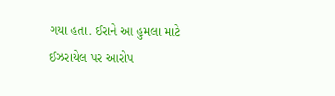ગયા હતા. ઈરાને આ હુમલા માટે ઈઝરાયેલ પર આરોપ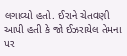લગાવ્યો હતો. ઈરાને ચેતવણી આપી હતી કે જો ઈઝરાયેલ તેમના પર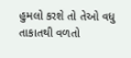હુમલો કરશે તો તેઓ વધુ તાકાતથી વળતો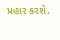પ્રહાર કરશે.